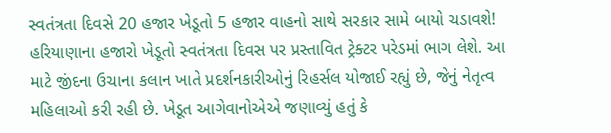સ્વતંત્રતા દિવસે 20 હજાર ખેડૂતો 5 હજાર વાહનો સાથે સરકાર સામે બાયો ચડાવશે!
હરિયાણાના હજારો ખેડૂતો સ્વતંત્રતા દિવસ પર પ્રસ્તાવિત ટ્રેક્ટર પરેડમાં ભાગ લેશે. આ માટે જીંદના ઉચાના કલાન ખાતે પ્રદર્શનકારીઓનું રિહર્સલ યોજાઈ રહ્યું છે, જેનું નેતૃત્વ મહિલાઓ કરી રહી છે. ખેડૂત આગેવાનોએએ જણાવ્યું હતું કે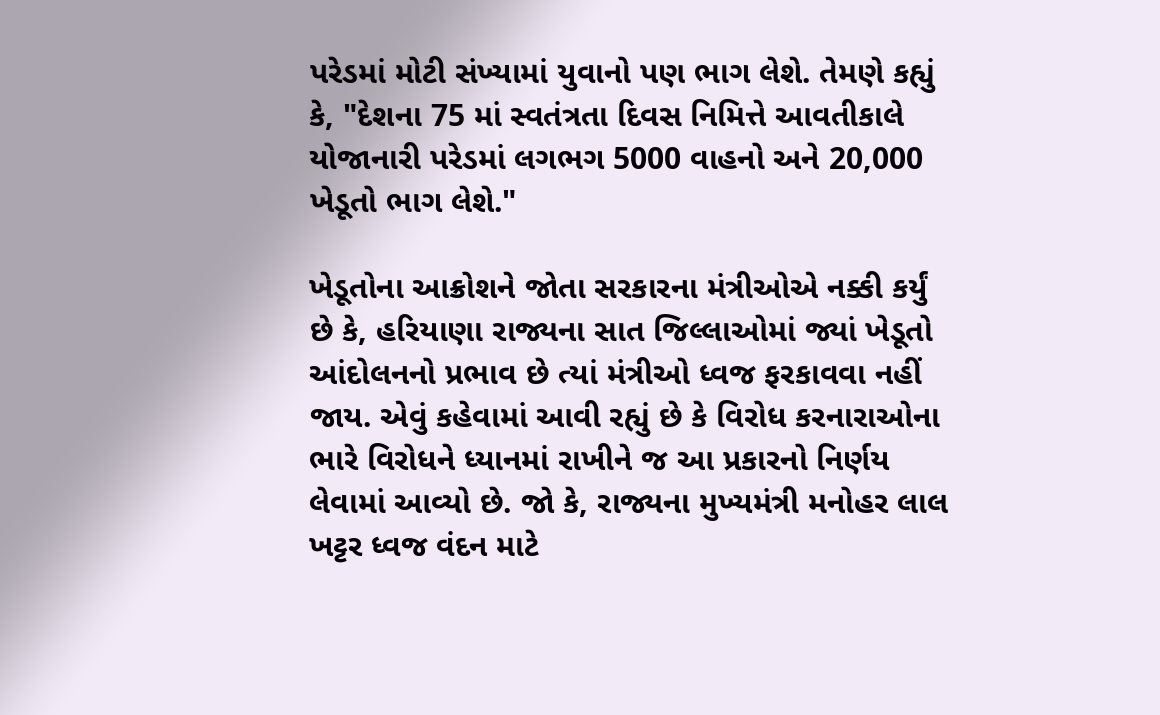પરેડમાં મોટી સંખ્યામાં યુવાનો પણ ભાગ લેશે. તેમણે કહ્યું કે, "દેશના 75 માં સ્વતંત્રતા દિવસ નિમિત્તે આવતીકાલે યોજાનારી પરેડમાં લગભગ 5000 વાહનો અને 20,000 ખેડૂતો ભાગ લેશે."

ખેડૂતોના આક્રોશને જોતા સરકારના મંત્રીઓએ નક્કી કર્યું છે કે, હરિયાણા રાજ્યના સાત જિલ્લાઓમાં જ્યાં ખેડૂતો આંદોલનનો પ્રભાવ છે ત્યાં મંત્રીઓ ધ્વજ ફરકાવવા નહીં જાય. એવું કહેવામાં આવી રહ્યું છે કે વિરોધ કરનારાઓના ભારે વિરોધને ધ્યાનમાં રાખીને જ આ પ્રકારનો નિર્ણય લેવામાં આવ્યો છે. જો કે, રાજ્યના મુખ્યમંત્રી મનોહર લાલ ખટ્ટર ધ્વજ વંદન માટે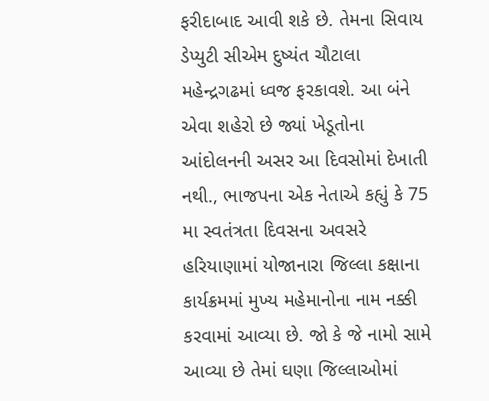ફરીદાબાદ આવી શકે છે. તેમના સિવાય ડેપ્યુટી સીએમ દુષ્યંત ચૌટાલા મહેન્દ્રગઢમાં ધ્વજ ફરકાવશે. આ બંને એવા શહેરો છે જ્યાં ખેડૂતોના આંદોલનની અસર આ દિવસોમાં દેખાતી નથી., ભાજપના એક નેતાએ કહ્યું કે 75 મા સ્વતંત્રતા દિવસના અવસરે હરિયાણામાં યોજાનારા જિલ્લા કક્ષાના કાર્યક્રમમાં મુખ્ય મહેમાનોના નામ નક્કી કરવામાં આવ્યા છે. જો કે જે નામો સામે આવ્યા છે તેમાં ઘણા જિલ્લાઓમાં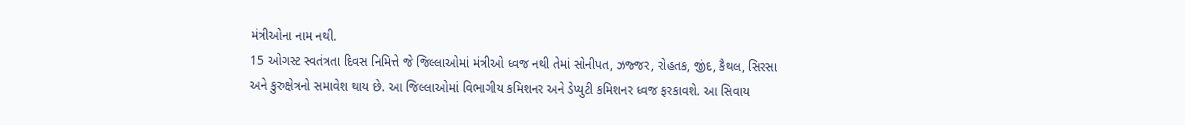મંત્રીઓના નામ નથી.
15 ઓગસ્ટ સ્વતંત્રતા દિવસ નિમિત્તે જે જિલ્લાઓમાં મંત્રીઓ ધ્વજ નથી તેમાં સોનીપત, ઝજ્જર, રોહતક, જીંદ, કૈથલ, સિરસા અને કુરુક્ષેત્રનો સમાવેશ થાય છે. આ જિલ્લાઓમાં વિભાગીય કમિશનર અને ડેપ્યુટી કમિશનર ધ્વજ ફરકાવશે. આ સિવાય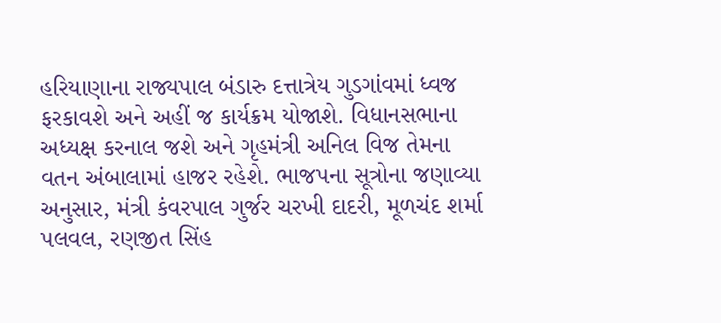હરિયાણાના રાજ્યપાલ બંડારુ દત્તાત્રેય ગુડગાંવમાં ધ્વજ ફરકાવશે અને અહીં જ કાર્યક્રમ યોજાશે. વિધાનસભાના અધ્યક્ષ કરનાલ જશે અને ગૃહમંત્રી અનિલ વિજ તેમના વતન અંબાલામાં હાજર રહેશે. ભાજપના સૂત્રોના જણાવ્યા અનુસાર, મંત્રી કંવરપાલ ગુર્જર ચરખી દાદરી, મૂળચંદ શર્મા પલવલ, રણજીત સિંહ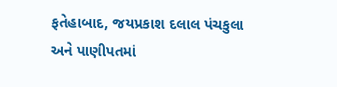ફતેહાબાદ, જયપ્રકાશ દલાલ પંચકુલા અને પાણીપતમાં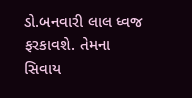ડો.બનવારી લાલ ધ્વજ ફરકાવશે. તેમના સિવાય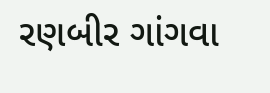રણબીર ગાંગવા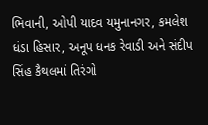ભિવાની, ઓપી યાદવ યમુનાનગર, કમલેશ ધંડા હિસાર, અનૂપ ધનક રેવાડી અને સંદીપ સિંહ કૈથલમાં તિરંગો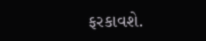ફરકાવશે.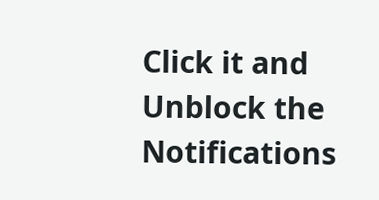Click it and Unblock the Notifications